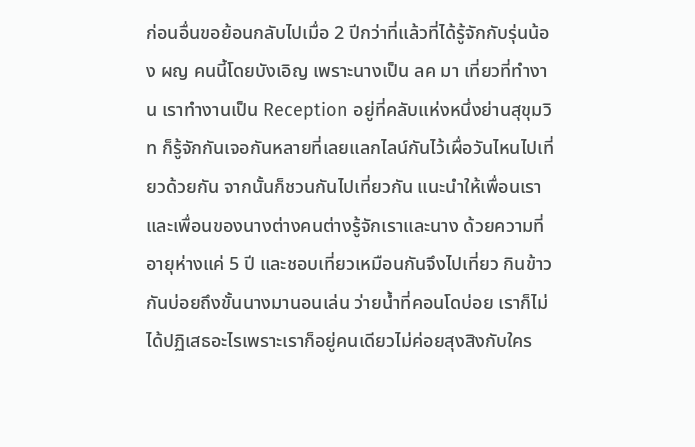ก่อนอื่นขอย้อนกลับไปเมื่อ 2 ปีกว่าที่แล้วที่ได้รู้จักกับรุ่นน้อง ผญ คนนี้โดยบังเอิญ เพราะนางเป็น ลค มา เที่ยวที่ทำงาน เราทำงานเป็น Reception อยู่ที่คลับแห่งหนึ่งย่านสุขุมวิท ก็รู้จักกันเจอกันหลายที่เลยแลกไลน์กันไว้เผื่อวันไหนไปเที่ยวด้วยกัน จากนั้นก็ชวนกันไปเที่ยวกัน แนะนำให้เพื่อนเราและเพื่อนของนางต่างคนต่างรู้จักเราและนาง ด้วยความที่อายุห่างแค่ 5 ปี และชอบเที่ยวเหมือนกันจึงไปเที่ยว กินข้าวกันบ่อยถึงขั้นนางมานอนเล่น ว่ายน้ำที่คอนโดบ่อย เราก็ไม่ได้ปฏิเสธอะไรเพราะเราก็อยู่คนเดียวไม่ค่อยสุงสิงกับใคร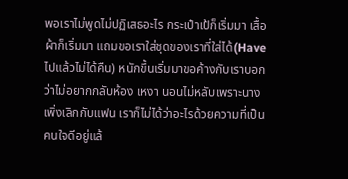พอเราไม่พูดไม่ปฏิเสธอะไร กระเป๋าเป้ก็เริ่มมา เสื้อผ้าก็เริ่มมา แถมขอเราใส่ชุดของเราที่ใส่ได้(Haveไปแล้วไม่ได้คืน) หนักขึ้นเริ่มมาขอค้างกับเราบอกว่าไม่อยากกลับห้อง เหงา นอนไม่หลับเพราะนางเพิ่งเลิกกับแฟน เราก็ไม่ได้ว่าอะไรด้วยความที่เป็นคนใจดีอยู่แล้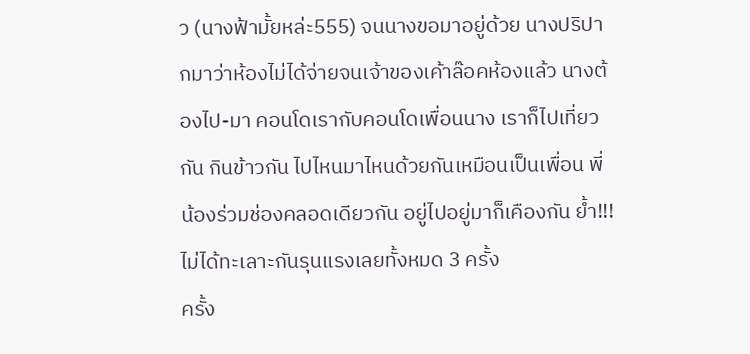ว (นางฟ้ามั้ยหล่ะ555) จนนางขอมาอยู่ด้วย นางปริปากมาว่าห้องไม่ได้จ่ายจนเจ้าของเค้าล๊อคห้องแล้ว นางต้องไป-มา คอนโดเรากับคอนโดเพื่อนนาง เราก็ไปเที่ยวกัน กินข้าวกัน ไปไหนมาไหนด้วยกันเหมือนเป็นเพื่อน พี่ น้องร่วมช่องคลอดเดียวกัน อยู่ไปอยู่มาก็เคืองกัน ย้ำ!!!ไม่ได้ทะเลาะกันรุนแรงเลยทั้งหมด 3 ครั้ง
ครั้ง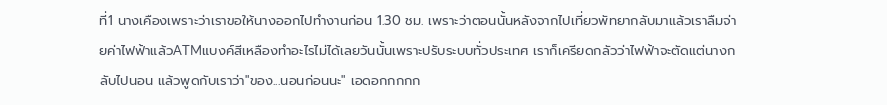ที่1 นางเคืองเพราะว่าเราขอให้นางออกไปทำงานก่อน 1.30 ชม. เพราะว่าตอนนั้นหลังจากไปเที่ยวพัทยากลับมาแล้วเราลืมจ่ายค่าไฟฟ้าแล้วATMแบงค์สีเหลืองทำอะไรไม่ได้เลยวันนั้นเพราะปรับระบบทั่วประเทศ เราก็เครียดกลัวว่าไฟฟ้าจะตัดแต่นางกลับไปนอน แล้วพูดกับเราว่า"ของ...นอนก่อนนะ" เอดอกกกกก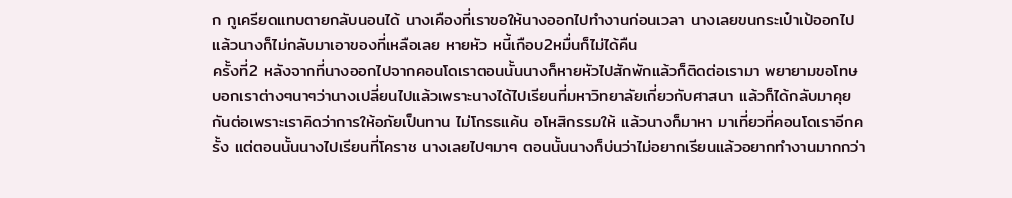ก กูเครียดแทบตายกลับนอนได้ นางเคืองที่เราขอให้นางออกไปทำงานก่อนเวลา นางเลยขนกระเป๋าเป้ออกไป แล้วนางก็ไม่กลับมาเอาของที่เหลือเลย หายหัว หนี้เกือบ2หมื่นก็ไม่ได้คืน
ครั้งที่2 หลังจากที่นางออกไปจากคอนโดเราตอนนั้นนางก็หายหัวไปสักพักแล้วก็ติดต่อเรามา พยายามขอโทษ บอกเราต่างๆนาๆว่านางเปลี่ยนไปแล้วเพราะนางได้ไปเรียนที่มหาวิทยาลัยเกี่ยวกับศาสนา แล้วก็ได้กลับมาคุยกันต่อเพราะเราคิดว่าการให้อภัยเป็นทาน ไม่โกรธแค้น อโหสิกรรมให้ แล้วนางก็มาหา มาเที่ยวที่คอนโดเราอีกครั้ง แต่ตอนนั้นนางไปเรียนที่โคราช นางเลยไปๆมาๆ ตอนนั้นนางก็บ่นว่าไม่อยากเรียนแล้วอยากทำงานมากกว่า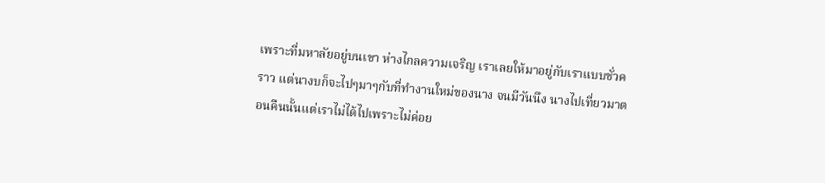เพราะที่มหาลัยอยู่บนเขา ห่างไกลความเจริญ เราเลยให้มาอยู่กับเราแบบชั่วคราว แต่นางบก็จะไปๆมาๆกับที่ทำงานใหม่ของนาง จนมีวันนึง นางไปเที่ยวมาตอนคืนนั้นแต่เราไม่ได้ไปเพราะไม่ค่อย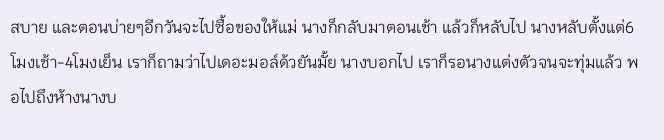สบาย และตอนบ่ายๆอีกวันจะไปซื้อของให้แม่ นางก็กลับมาตอนเช้า แล้วก็หลับไป นางหลับตั้งแต่6โมงเช้า-4โมงเย็น เราก็ถามว่าไปเดอะมอล์ด้วยันมั้ย นางบอกไป เราก็รอนางแต่งตัวจนจะทุ่มแล้ว พอไปถึงห้างนางบ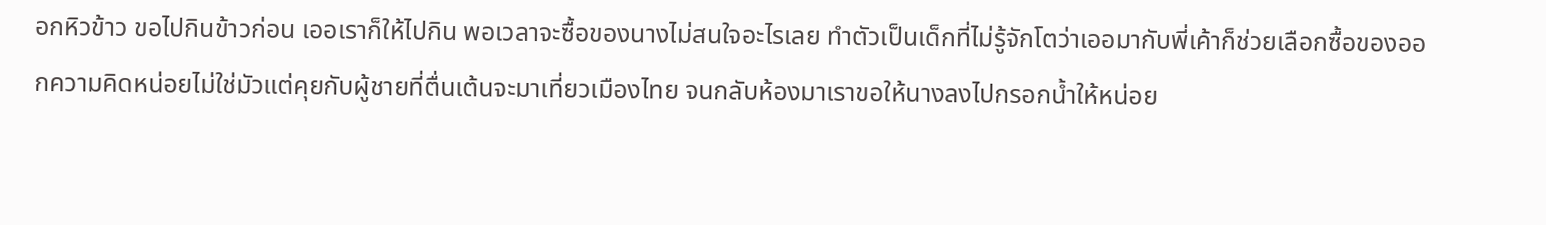อกหิวข้าว ขอไปกินข้าวก่อน เออเราก็ให้ไปกิน พอเวลาจะซื้อของนางไม่สนใจอะไรเลย ทำตัวเป็นเด็กที่ไม่รู้จักโตว่าเออมากับพี่เค้าก็ช่วยเลือกซื้อของออกความคิดหน่อยไม่ใช่มัวแต่คุยกับผู้ชายที่ตื่นเต้นจะมาเที่ยวเมืองไทย จนกลับห้องมาเราขอให้นางลงไปกรอกน้ำให้หน่อย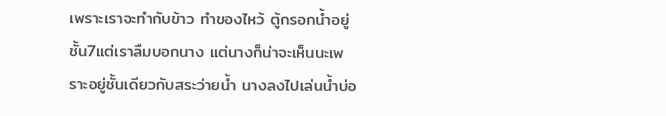เพราะเราจะทำกับข้าว ทำของไหว้ ตู้กรอกน้ำอยู่ชั้น7แต่เราลืมบอกนาง แต่นางก็น่าจะเห็นนะเพราะอยู่ชั้นเดียวกับสระว่ายน้ำ นางลงไปเล่นน้ำบ่อ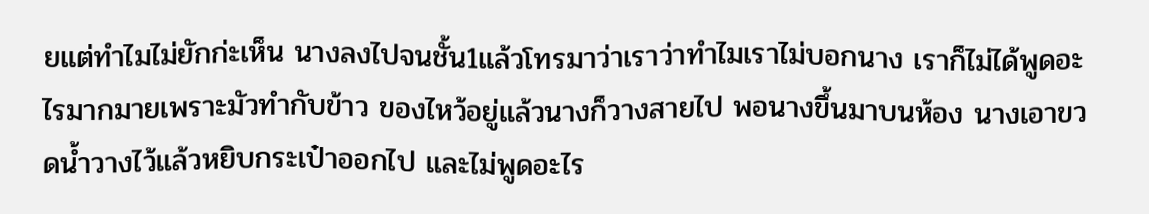ยแต่ทำไมไม่ยักก่ะเห็น นางลงไปจนชั้น1แล้วโทรมาว่าเราว่าทำไมเราไม่บอกนาง เราก็ไม่ได้พูดอะไรมากมายเพราะมัวทำกับข้าว ของไหว้อยู่แล้วนางก็วางสายไป พอนางขึ้นมาบนห้อง นางเอาขวดน้ำวางไว้แล้วหยิบกระเป๋าออกไป และไม่พูดอะไร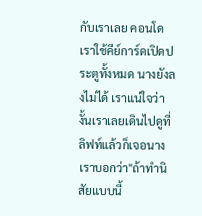กับเราเลย คอนโดเราใช้คีย์การ์ดเปิดประตูทั้งหมด นางยังลงไม่ได้ เราแน่ใจว่างั้นเราเลยเดินไปดูที่ลิฟท์แล้วก็เจอนาง เราบอกว่า"ถ้าทำนิสัยแบบนี้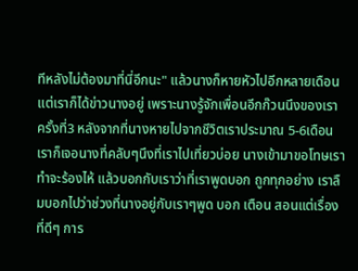ทีหลังไม่ต้องมาที่นี่อีกนะ" แล้วนางก็หายหัวไปอีกหลายเดือนแต่เราก็ได้ข่าวนางอยู่ เพราะนางรู้จักเพื่อนอีกก๊วนนึงของเรา
ครั้งที่3 หลังจากที่นางหายไปจากชีวิตเราประมาณ 5-6เดือน เราก็เจอนางที่คลับๆนึงที่เราไปเที่ยวบ่อย นางเข้ามาขอโทษเรา ทำจะร้องไห้ แล้วบอกกับเราว่าที่เราพูดบอก ถูกทุกอย่าง เราลืมบอกไปว่าช่วงที่นางอยู่กับเราๆพูด บอก เตือน สอนแต่เรื่องที่ดีๆ การ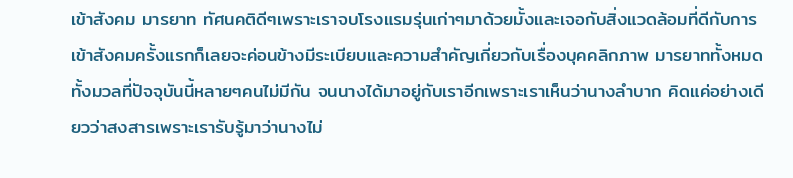เข้าสังคม มารยาท ทัศนคติดีๆเพราะเราจบโรงแรมรุ่นเก่าๆมาด้วยมั้งและเจอกับสิ่งแวดล้อมที่ดีกับการเข้าสังคมครั้งแรกก็เลยจะค่อนข้างมีระเบียบและความสำคัญเกี่ยวกับเรื่องบุคคลิกภาพ มารยาททั้งหมดทั้งมวลที่ปัจจุบันนี้หลายๆคนไม่มีกัน จนนางได้มาอยู่กับเราอีกเพราะเราเห็นว่านางลำบาก คิดแค่อย่างเดียวว่าสงสารเพราะเรารับรู้มาว่านางไม่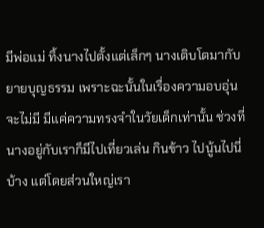มีพ่อแม่ ทิ้งนางไปตั้งแต่เล็กๆ นางเติบโตมากับยายบุญธรรม เพราะฉะนั้นในเรื่องความอบอุ่นจะไม่มี มีแค่ความทรงจำในวัยเด็กเท่านั้น ช่วงที่นางอยู่กับเราก็มีไปเที่ยวเล่น กินข้าว ไปนู้นไปนี่บ้าง แต่โดยส่วนใหญ่เรา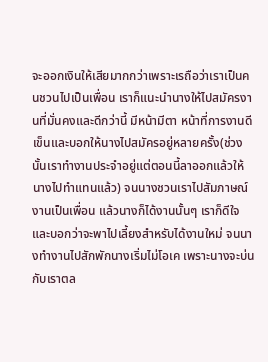จะออกเงินให้เสียมากกว่าเพราะเรถือว่าเราเป็นคนชวนไปเป็นเพื่อน เราก็แนะนำนางให้ไปสมัครงานที่มั่นคงและดีกว่านี้ มีหน้ามีตา หน้าที่การงานดี เข็นและบอกให้นางไปสมัครอยู่หลายครั้ง(ช่วงนั้นเราทำงานประจำอยู่แต่ตอนนี้ลาออกแล้วให้นางไปทำแทนแล้ว) จนนางชวนเราไปสัมภาษณ์งานเป็นเพื่อน แล้วนางก็ได้งานนั้นๆ เราก็ดีใจและบอกว่าจะพาไปเลี้ยงสำหรับได้งานใหม่ จนนางทำงานไปสักพักนางเริ่มไม่โอเค เพราะนางจะบ่นกับเราตล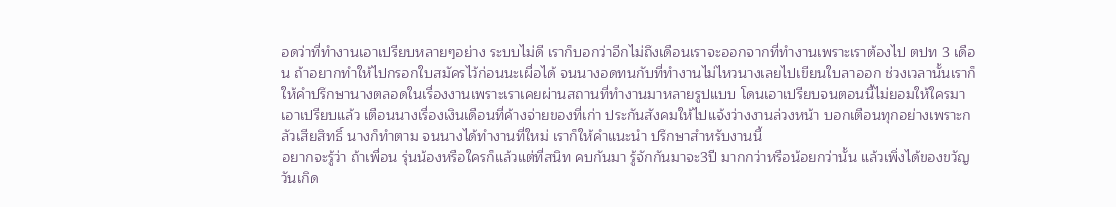อดว่าที่ทำงานเอาเปรียบหลายๆอย่าง ระบบไม่ดี เราก็บอกว่าอีกไม่ถึงเดือนเราจะออกจากที่ทำงานเพราะเราต้องไป ตปท 3 เดือน ถ้าอยากทำให้ไปกรอกใบสมัครไว้ก่อนนะเผื่อได้ จนนางอดทนกับที่ทำงานไม่ไหวนางเลยไปเขียนใบลาออก ช่วงเวลานั้นเราก็ให้คำปรึกษานางตลอดในเรื่องงานเพราะเราเคยผ่านสถานที่ทำงานมาหลายรูปแบบ โดนเอาเปรียบจนตอนนี้ไม่ยอมให้ใครมาเอาเปรียบแล้ว เตือนนางเรื่องเงินเดือนที่ค้างจ่ายของที่เก่า ประกันสังคมให้ไปแจ้งว่างงานล่วงหน้า บอกเตือนทุกอย่างเพราะกลัวเสียสิทธิ์ นางก็ทำตาม จนนางได้ทำงานที่ใหม่ เราก็ให้คำแนะนำ ปรึกษาสำหรับงานนี้
อยากจะรู้ว่า ถ้าเพื่อน รุ่นน้องหรือใครก็แล้วแต่ที่สนิท คบกันมา รู้จักกันมาจะ3ปี มากกว่าหรือน้อยกว่านั้น แล้วเพิ่งได้ของขวัญวันเกิด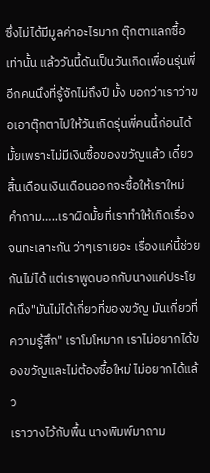ซึ่งไม่ได้มีมูลค่าอะไรมาก ตุ๊กตาแลกซื้อเท่านั้น แล้ววันนี้ดันเป็นวันเกิดเพื่อนรุ่นพี่อีกคนนึงที่รู้จักไม่ถึงปี มั้ง บอกว่าเราว่าขอเอาตุ๊กตาไปให้วันเกิดรุ่นพี่คนนี้ก่อนได้มั้ยเพราะไม่มีเงินซื้อของขวัญแล้ว เดี๋ยวสิ้นเดือนเงินเดือนออกจะซื้อให้เราใหม่
คำถาม…..เราผิดมั้ยที่เราทำให้เกิดเรื่อง จนทะเลาะกัน ว่าๆเราเยอะ เรื่องแค่นี้ช่วยกันไม่ได้ แต่เราพูดบอกกับนางแค่ประโยคนึง"มันไม่ได้เกี่ยวที่ของขวัญ มันเกี่ยวที่ความรู้สึก" เราโมโหมาก เราไม่อยากได้ของขวัญและไม่ต้องซื้อใหม่ ไม่อยากได้แล้ว
เราวางไว้กับพื้น นางพิมพ์มาถาม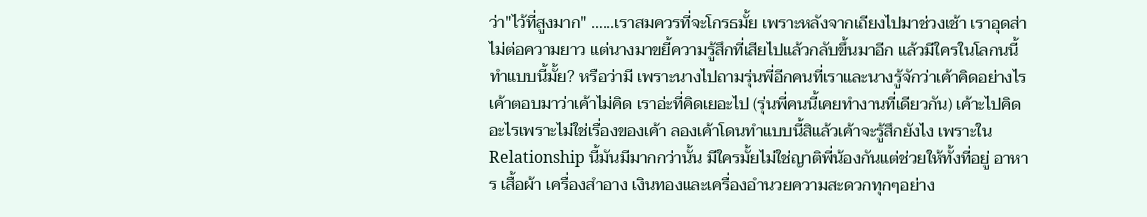ว่า"ไว้ที่สูงมาก" …...เราสมควรที่จะโกรธมั้ย เพราะหลังจากเถียงไปมาช่วงเช้า เราอุดส่าไม่ต่อความยาว แต่นางมาขยี้ความรู้สึกที่เสียไปแล้วกลับขึ้นมาอีก แล้วมีใครในโลกนนี้ทำแบบนี้มั้ย? หรือว่ามี เพราะนางไปถามรุ่นพี่อีกคนที่เราและนางรู้จักว่าเค้าคิดอย่างไร เค้าตอบมาว่าเค้าไม่คิด เราอ่ะที่คิดเยอะไป (รุ่นพี่คนนี้เคยทำงานที่เดียวกัน) เค้าะไปคิดอะไรเพราะไม่ใช่เรื่องของเค้า ลองเค้าโดนทำแบบนี้สิแล้วเค้าจะรู้สึกยังไง เพราะใน Relationship นี้มันมีมากกว่านั้น มีใครมั้ยไม่ใช่ญาติพี่น้องกันแต่ช่วยให้ทั้งที่อยู่ อาหาร เสื้อผ้า เครื่องสำอาง เงินทองและเครื่องอำนวยความสะดวกทุกๆอย่าง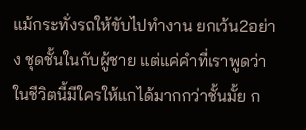แม้กระทั่งรถให้ขับไปทำงาน ยกเว้น2อย่าง ชุดชั้นในกับผู้ชาย แต่แค่คำที่เราพูดว่า ในชีวิตนี้มีใครให้แกได้มากกว่าชั้นมั้ย ก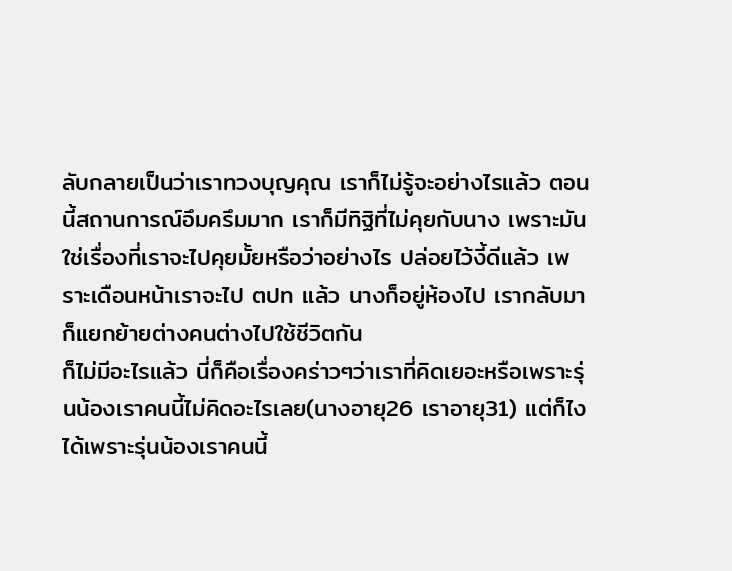ลับกลายเป็นว่าเราทวงบุญคุณ เราก็ไม่รู้จะอย่างไรแล้ว ตอนนี้สถานการณ์อึมครึมมาก เราก็มีทิฐิที่ไม่คุยกับนาง เพราะมันใช่เรื่องที่เราจะไปคุยมั้ยหรือว่าอย่างไร ปล่อยไว้งี้ดีแล้ว เพราะเดือนหน้าเราจะไป ตปท แล้ว นางก็อยู่ห้องไป เรากลับมาก็แยกย้ายต่างคนต่างไปใช้ชีวิตกัน
ก็ไม่มีอะไรแล้ว นี่ก็คือเรื่องคร่าวๆว่าเราที่คิดเยอะหรือเพราะรุ่นน้องเราคนนี้ไม่คิดอะไรเลย(นางอายุ26 เราอายุ31) แต่ก็ไงได้เพราะรุ่นน้องเราคนนี้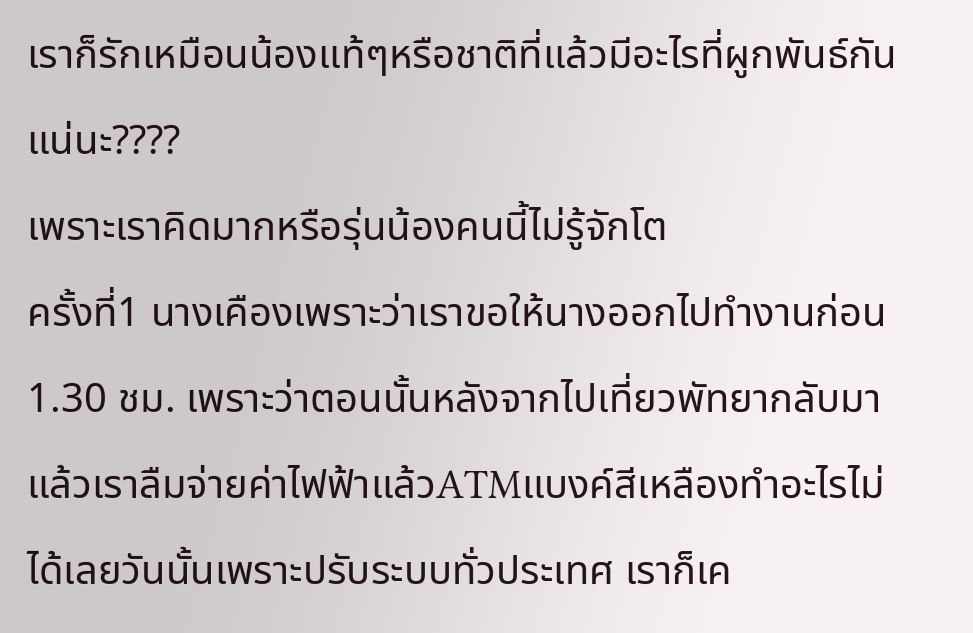เราก็รักเหมือนน้องแท้ๆหรือชาติที่แล้วมีอะไรที่ผูกพันธ์กันแน่นะ????
เพราะเราคิดมากหรือรุ่นน้องคนนี้ไม่รู้จักโต
ครั้งที่1 นางเคืองเพราะว่าเราขอให้นางออกไปทำงานก่อน 1.30 ชม. เพราะว่าตอนนั้นหลังจากไปเที่ยวพัทยากลับมาแล้วเราลืมจ่ายค่าไฟฟ้าแล้วATMแบงค์สีเหลืองทำอะไรไม่ได้เลยวันนั้นเพราะปรับระบบทั่วประเทศ เราก็เค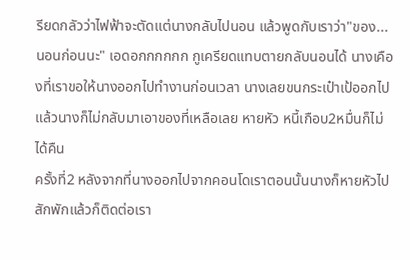รียดกลัวว่าไฟฟ้าจะตัดแต่นางกลับไปนอน แล้วพูดกับเราว่า"ของ...นอนก่อนนะ" เอดอกกกกกก กูเครียดแทบตายกลับนอนได้ นางเคืองที่เราขอให้นางออกไปทำงานก่อนเวลา นางเลยขนกระเป๋าเป้ออกไป แล้วนางก็ไม่กลับมาเอาของที่เหลือเลย หายหัว หนี้เกือบ2หมื่นก็ไม่ได้คืน
ครั้งที่2 หลังจากที่นางออกไปจากคอนโดเราตอนนั้นนางก็หายหัวไปสักพักแล้วก็ติดต่อเรา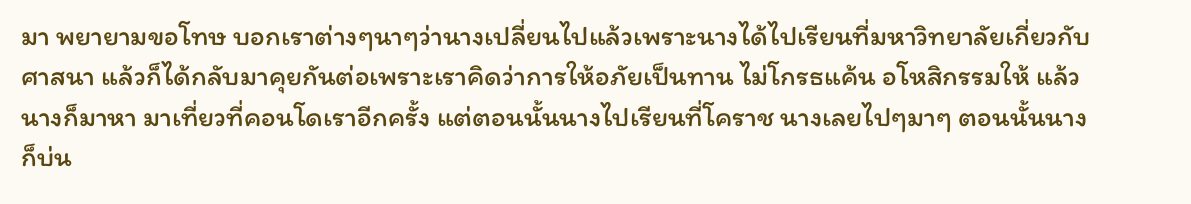มา พยายามขอโทษ บอกเราต่างๆนาๆว่านางเปลี่ยนไปแล้วเพราะนางได้ไปเรียนที่มหาวิทยาลัยเกี่ยวกับศาสนา แล้วก็ได้กลับมาคุยกันต่อเพราะเราคิดว่าการให้อภัยเป็นทาน ไม่โกรธแค้น อโหสิกรรมให้ แล้วนางก็มาหา มาเที่ยวที่คอนโดเราอีกครั้ง แต่ตอนนั้นนางไปเรียนที่โคราช นางเลยไปๆมาๆ ตอนนั้นนางก็บ่น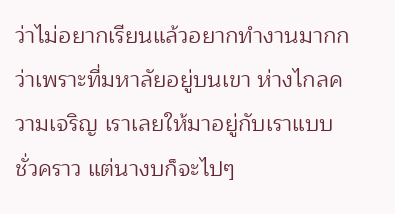ว่าไม่อยากเรียนแล้วอยากทำงานมากกว่าเพราะที่มหาลัยอยู่บนเขา ห่างไกลความเจริญ เราเลยให้มาอยู่กับเราแบบชั่วคราว แต่นางบก็จะไปๆ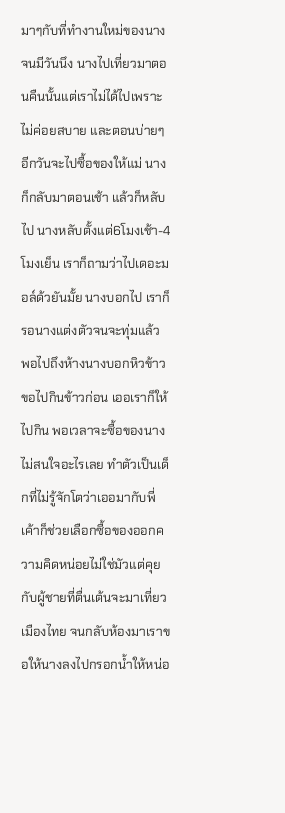มาๆกับที่ทำงานใหม่ของนาง จนมีวันนึง นางไปเที่ยวมาตอนคืนนั้นแต่เราไม่ได้ไปเพราะไม่ค่อยสบาย และตอนบ่ายๆอีกวันจะไปซื้อของให้แม่ นางก็กลับมาตอนเช้า แล้วก็หลับไป นางหลับตั้งแต่6โมงเช้า-4โมงเย็น เราก็ถามว่าไปเดอะมอล์ด้วยันมั้ย นางบอกไป เราก็รอนางแต่งตัวจนจะทุ่มแล้ว พอไปถึงห้างนางบอกหิวข้าว ขอไปกินข้าวก่อน เออเราก็ให้ไปกิน พอเวลาจะซื้อของนางไม่สนใจอะไรเลย ทำตัวเป็นเด็กที่ไม่รู้จักโตว่าเออมากับพี่เค้าก็ช่วยเลือกซื้อของออกความคิดหน่อยไม่ใช่มัวแต่คุยกับผู้ชายที่ตื่นเต้นจะมาเที่ยวเมืองไทย จนกลับห้องมาเราขอให้นางลงไปกรอกน้ำให้หน่อ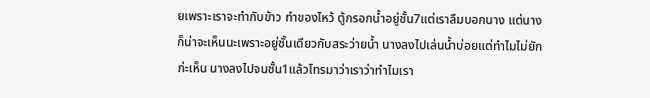ยเพราะเราจะทำกับข้าว ทำของไหว้ ตู้กรอกน้ำอยู่ชั้น7แต่เราลืมบอกนาง แต่นางก็น่าจะเห็นนะเพราะอยู่ชั้นเดียวกับสระว่ายน้ำ นางลงไปเล่นน้ำบ่อยแต่ทำไมไม่ยักก่ะเห็น นางลงไปจนชั้น1แล้วโทรมาว่าเราว่าทำไมเรา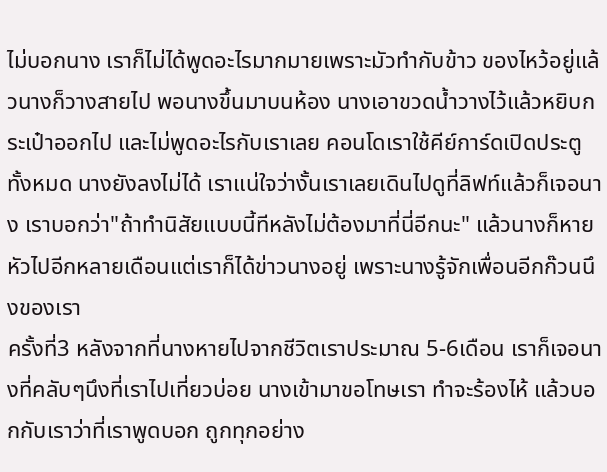ไม่บอกนาง เราก็ไม่ได้พูดอะไรมากมายเพราะมัวทำกับข้าว ของไหว้อยู่แล้วนางก็วางสายไป พอนางขึ้นมาบนห้อง นางเอาขวดน้ำวางไว้แล้วหยิบกระเป๋าออกไป และไม่พูดอะไรกับเราเลย คอนโดเราใช้คีย์การ์ดเปิดประตูทั้งหมด นางยังลงไม่ได้ เราแน่ใจว่างั้นเราเลยเดินไปดูที่ลิฟท์แล้วก็เจอนาง เราบอกว่า"ถ้าทำนิสัยแบบนี้ทีหลังไม่ต้องมาที่นี่อีกนะ" แล้วนางก็หายหัวไปอีกหลายเดือนแต่เราก็ได้ข่าวนางอยู่ เพราะนางรู้จักเพื่อนอีกก๊วนนึงของเรา
ครั้งที่3 หลังจากที่นางหายไปจากชีวิตเราประมาณ 5-6เดือน เราก็เจอนางที่คลับๆนึงที่เราไปเที่ยวบ่อย นางเข้ามาขอโทษเรา ทำจะร้องไห้ แล้วบอกกับเราว่าที่เราพูดบอก ถูกทุกอย่าง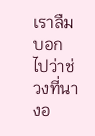เราลืมบอกไปว่าช่วงที่นางอ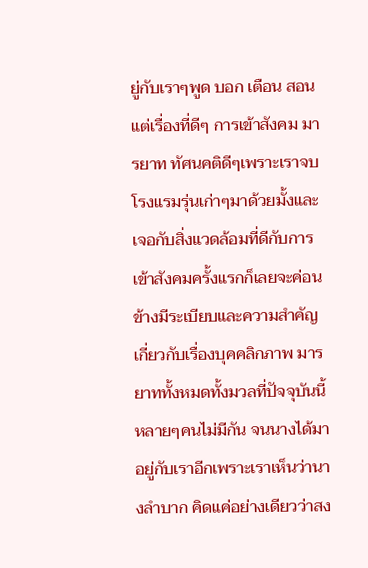ยู่กับเราๆพูด บอก เตือน สอนแต่เรื่องที่ดีๆ การเข้าสังคม มารยาท ทัศนคติดีๆเพราะเราจบโรงแรมรุ่นเก่าๆมาด้วยมั้งและเจอกับสิ่งแวดล้อมที่ดีกับการเข้าสังคมครั้งแรกก็เลยจะค่อนข้างมีระเบียบและความสำคัญเกี่ยวกับเรื่องบุคคลิกภาพ มารยาททั้งหมดทั้งมวลที่ปัจจุบันนี้หลายๆคนไม่มีกัน จนนางได้มาอยู่กับเราอีกเพราะเราเห็นว่านางลำบาก คิดแค่อย่างเดียวว่าสง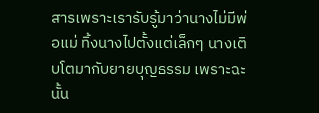สารเพราะเรารับรู้มาว่านางไม่มีพ่อแม่ ทิ้งนางไปตั้งแต่เล็กๆ นางเติบโตมากับยายบุญธรรม เพราะฉะนั้น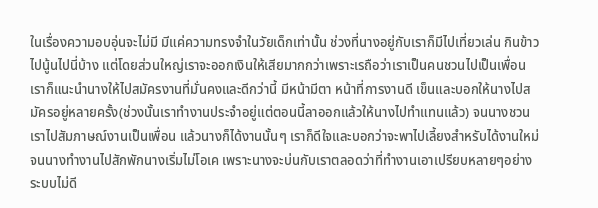ในเรื่องความอบอุ่นจะไม่มี มีแค่ความทรงจำในวัยเด็กเท่านั้น ช่วงที่นางอยู่กับเราก็มีไปเที่ยวเล่น กินข้าว ไปนู้นไปนี่บ้าง แต่โดยส่วนใหญ่เราจะออกเงินให้เสียมากกว่าเพราะเรถือว่าเราเป็นคนชวนไปเป็นเพื่อน เราก็แนะนำนางให้ไปสมัครงานที่มั่นคงและดีกว่านี้ มีหน้ามีตา หน้าที่การงานดี เข็นและบอกให้นางไปสมัครอยู่หลายครั้ง(ช่วงนั้นเราทำงานประจำอยู่แต่ตอนนี้ลาออกแล้วให้นางไปทำแทนแล้ว) จนนางชวนเราไปสัมภาษณ์งานเป็นเพื่อน แล้วนางก็ได้งานนั้นๆ เราก็ดีใจและบอกว่าจะพาไปเลี้ยงสำหรับได้งานใหม่ จนนางทำงานไปสักพักนางเริ่มไม่โอเค เพราะนางจะบ่นกับเราตลอดว่าที่ทำงานเอาเปรียบหลายๆอย่าง ระบบไม่ดี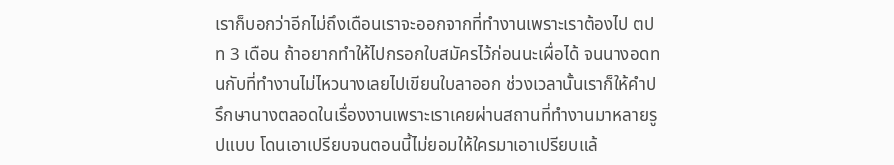เราก็บอกว่าอีกไม่ถึงเดือนเราจะออกจากที่ทำงานเพราะเราต้องไป ตปท 3 เดือน ถ้าอยากทำให้ไปกรอกใบสมัครไว้ก่อนนะเผื่อได้ จนนางอดทนกับที่ทำงานไม่ไหวนางเลยไปเขียนใบลาออก ช่วงเวลานั้นเราก็ให้คำปรึกษานางตลอดในเรื่องงานเพราะเราเคยผ่านสถานที่ทำงานมาหลายรูปแบบ โดนเอาเปรียบจนตอนนี้ไม่ยอมให้ใครมาเอาเปรียบแล้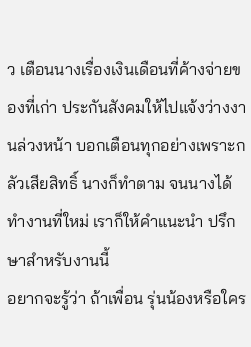ว เตือนนางเรื่องเงินเดือนที่ค้างจ่ายของที่เก่า ประกันสังคมให้ไปแจ้งว่างงานล่วงหน้า บอกเตือนทุกอย่างเพราะกลัวเสียสิทธิ์ นางก็ทำตาม จนนางได้ทำงานที่ใหม่ เราก็ให้คำแนะนำ ปรึกษาสำหรับงานนี้
อยากจะรู้ว่า ถ้าเพื่อน รุ่นน้องหรือใคร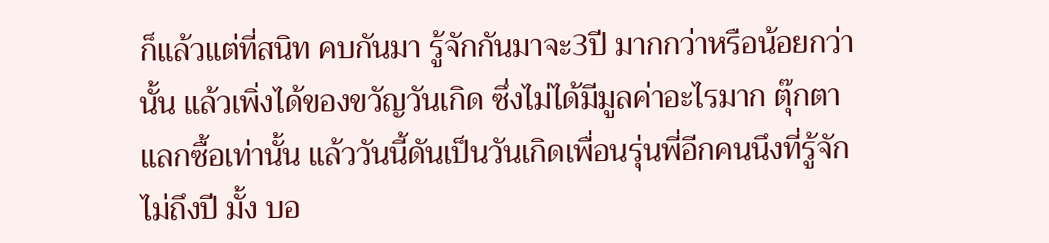ก็แล้วแต่ที่สนิท คบกันมา รู้จักกันมาจะ3ปี มากกว่าหรือน้อยกว่านั้น แล้วเพิ่งได้ของขวัญวันเกิด ซึ่งไม่ได้มีมูลค่าอะไรมาก ตุ๊กตาแลกซื้อเท่านั้น แล้ววันนี้ดันเป็นวันเกิดเพื่อนรุ่นพี่อีกคนนึงที่รู้จักไม่ถึงปี มั้ง บอ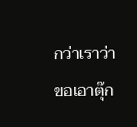กว่าเราว่าขอเอาตุ๊ก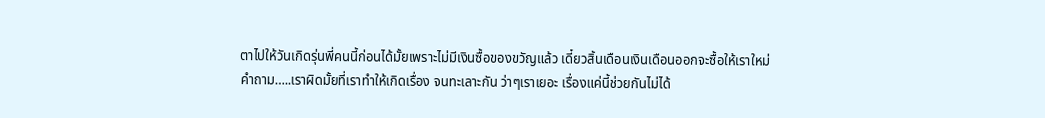ตาไปให้วันเกิดรุ่นพี่คนนี้ก่อนได้มั้ยเพราะไม่มีเงินซื้อของขวัญแล้ว เดี๋ยวสิ้นเดือนเงินเดือนออกจะซื้อให้เราใหม่
คำถาม…..เราผิดมั้ยที่เราทำให้เกิดเรื่อง จนทะเลาะกัน ว่าๆเราเยอะ เรื่องแค่นี้ช่วยกันไม่ได้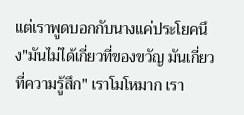แต่เราพูดบอกกับนางแค่ประโยคนึง"มันไม่ได้เกี่ยวที่ของขวัญ มันเกี่ยวที่ความรู้สึก" เราโมโหมาก เรา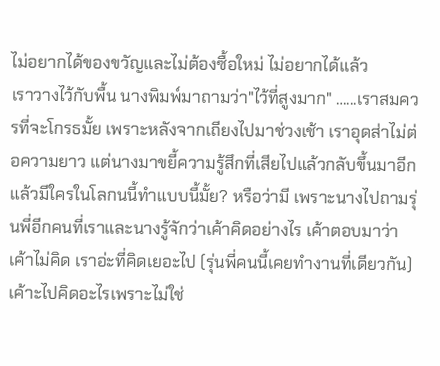ไม่อยากได้ของขวัญและไม่ต้องซื้อใหม่ ไม่อยากได้แล้ว
เราวางไว้กับพื้น นางพิมพ์มาถามว่า"ไว้ที่สูงมาก" …...เราสมควรที่จะโกรธมั้ย เพราะหลังจากเถียงไปมาช่วงเช้า เราอุดส่าไม่ต่อความยาว แต่นางมาขยี้ความรู้สึกที่เสียไปแล้วกลับขึ้นมาอีก แล้วมีใครในโลกนนี้ทำแบบนี้มั้ย? หรือว่ามี เพราะนางไปถามรุ่นพี่อีกคนที่เราและนางรู้จักว่าเค้าคิดอย่างไร เค้าตอบมาว่าเค้าไม่คิด เราอ่ะที่คิดเยอะไป (รุ่นพี่คนนี้เคยทำงานที่เดียวกัน) เค้าะไปคิดอะไรเพราะไม่ใช่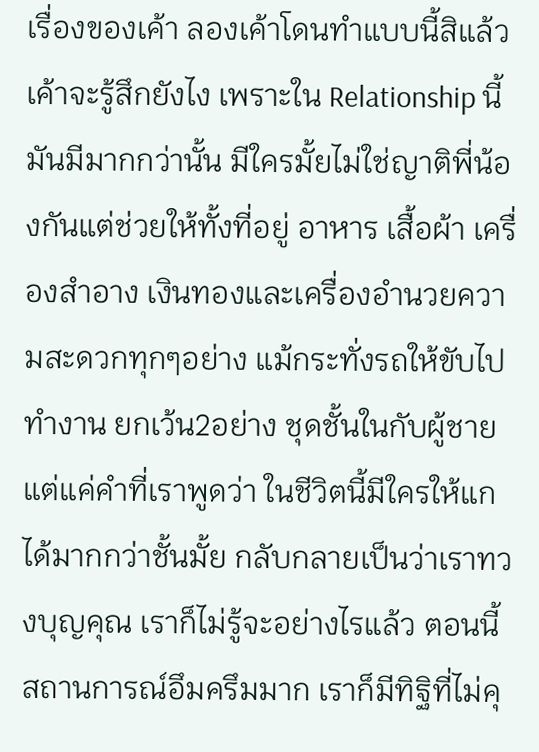เรื่องของเค้า ลองเค้าโดนทำแบบนี้สิแล้วเค้าจะรู้สึกยังไง เพราะใน Relationship นี้มันมีมากกว่านั้น มีใครมั้ยไม่ใช่ญาติพี่น้องกันแต่ช่วยให้ทั้งที่อยู่ อาหาร เสื้อผ้า เครื่องสำอาง เงินทองและเครื่องอำนวยความสะดวกทุกๆอย่าง แม้กระทั่งรถให้ขับไปทำงาน ยกเว้น2อย่าง ชุดชั้นในกับผู้ชาย แต่แค่คำที่เราพูดว่า ในชีวิตนี้มีใครให้แกได้มากกว่าชั้นมั้ย กลับกลายเป็นว่าเราทวงบุญคุณ เราก็ไม่รู้จะอย่างไรแล้ว ตอนนี้สถานการณ์อึมครึมมาก เราก็มีทิฐิที่ไม่คุ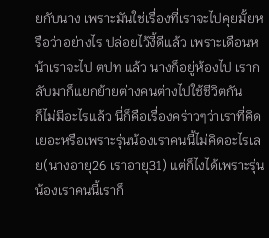ยกับนาง เพราะมันใช่เรื่องที่เราจะไปคุยมั้ยหรือว่าอย่างไร ปล่อยไว้งี้ดีแล้ว เพราะเดือนหน้าเราจะไป ตปท แล้ว นางก็อยู่ห้องไป เรากลับมาก็แยกย้ายต่างคนต่างไปใช้ชีวิตกัน
ก็ไม่มีอะไรแล้ว นี่ก็คือเรื่องคร่าวๆว่าเราที่คิดเยอะหรือเพราะรุ่นน้องเราคนนี้ไม่คิดอะไรเลย(นางอายุ26 เราอายุ31) แต่ก็ไงได้เพราะรุ่นน้องเราคนนี้เราก็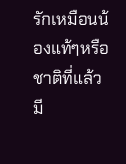รักเหมือนน้องแท้ๆหรือชาติที่แล้วมี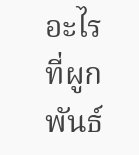อะไรที่ผูกพันธ์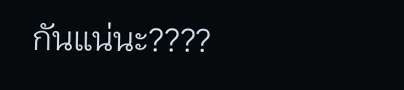กันแน่นะ????